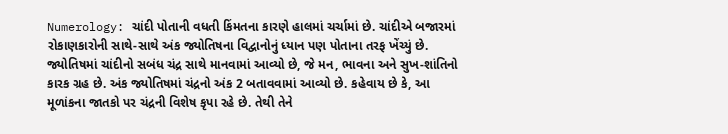Numerology: ચાંદી પોતાની વધતી કિંમતના કારણે હાલમાં ચર્ચામાં છે. ચાંદીએ બજારમાં રોકાણકારોની સાથે-સાથે અંક જ્યોતિષના વિદ્વાનોનું ધ્યાન પણ પોતાના તરફ ખેંચ્યું છે. જ્યોતિષમાં ચાંદીનો સબંધ ચંદ્ર સાથે માનવામાં આવ્યો છે, જે મન, ભાવના અને સુખ-શાંતિનો કારક ગ્રહ છે. અંક જ્યોતિષમાં ચંદ્રનો અંક 2 બતાવવામાં આવ્યો છે. કહેવાય છે કે, આ મૂળાંકના જાતકો પર ચંદ્રની વિશેષ કૃપા રહે છે. તેથી તેને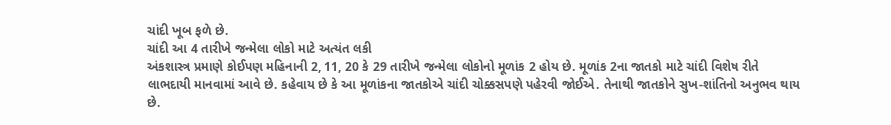ચાંદી ખૂબ ફળે છે.
ચાંદી આ 4 તારીખે જન્મેલા લોકો માટે અત્યંત લકી
અંકશાસ્ત્ર પ્રમાણે કોઈપણ મહિનાની 2, 11, 20 કે 29 તારીખે જન્મેલા લોકોનો મૂળાંક 2 હોય છે. મૂળાંક 2ના જાતકો માટે ચાંદી વિશેષ રીતે લાભદાયી માનવામાં આવે છે. કહેવાય છે કે આ મૂળાંકના જાતકોએ ચાંદી ચોક્કસપણે પહેરવી જોઈએ. તેનાથી જાતકોને સુખ-શાંતિનો અનુભવ થાય છે.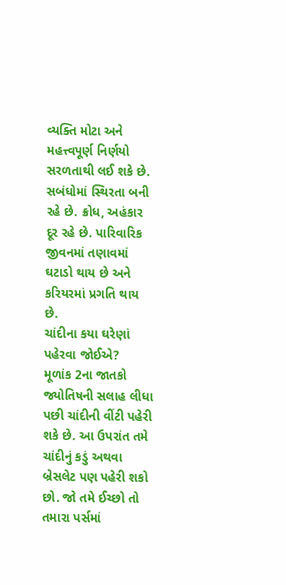વ્યક્તિ મોટા અને મહત્ત્વપૂર્ણ નિર્ણયો સરળતાથી લઈ શકે છે. સબંધોમાં સ્થિરતા બની રહે છે. ક્રોધ, અહંકાર દૂર રહે છે. પારિવારિક જીવનમાં તણાવમાં ઘટાડો થાય છે અને કરિયરમાં પ્રગતિ થાય છે.
ચાંદીના કયા ઘરેણાં પહેરવા જોઈએ?
મૂળાંક 2ના જાતકો જ્યોતિષની સલાહ લીધા પછી ચાંદીની વીંટી પહેરી શકે છે. આ ઉપરાંત તમે ચાંદીનું કડું અથવા બ્રેસલેટ પણ પહેરી શકો છો. જો તમે ઈચ્છો તો તમારા પર્સમાં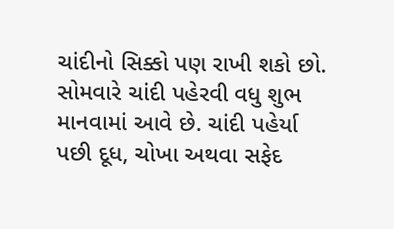ચાંદીનો સિક્કો પણ રાખી શકો છો. સોમવારે ચાંદી પહેરવી વધુ શુભ માનવામાં આવે છે. ચાંદી પહેર્યા પછી દૂધ, ચોખા અથવા સફેદ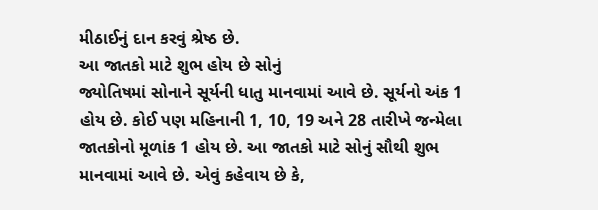મીઠાઈનું દાન કરવું શ્રેષ્ઠ છે.
આ જાતકો માટે શુભ હોય છે સોનું
જ્યોતિષમાં સોનાને સૂર્યની ધાતુ માનવામાં આવે છે. સૂર્યનો અંક 1 હોય છે. કોઈ પણ મહિનાની 1, 10, 19 અને 28 તારીખે જન્મેલા જાતકોનો મૂળાંક 1 હોય છે. આ જાતકો માટે સોનું સૌથી શુભ માનવામાં આવે છે. એવું કહેવાય છે કે,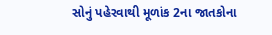સોનું પહેરવાથી મૂળાંક 2ના જાતકોના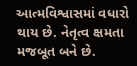આત્મવિશ્વાસમાં વધારો થાય છે. નેતૃત્વ ક્ષમતા મજબૂત બને છે.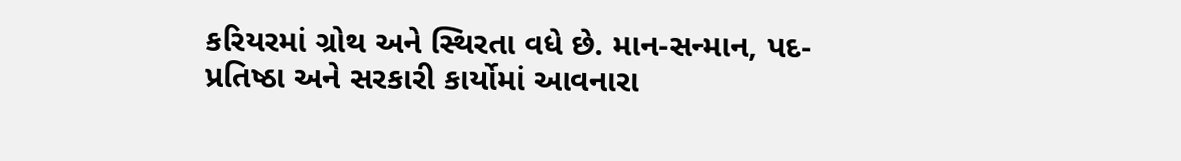કરિયરમાં ગ્રોથ અને સ્થિરતા વધે છે. માન-સન્માન, પદ-પ્રતિષ્ઠા અને સરકારી કાર્યોમાં આવનારા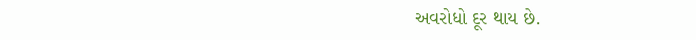અવરોધો દૂર થાય છે.